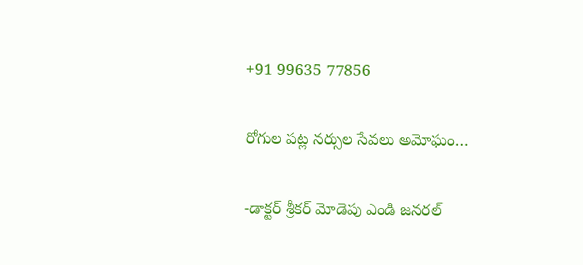+91 99635 77856

రోగుల పట్ల నర్సుల సేవలు అమోఘం…

-డాక్టర్ శ్రీకర్ మోడెపు ఎండి జనరల్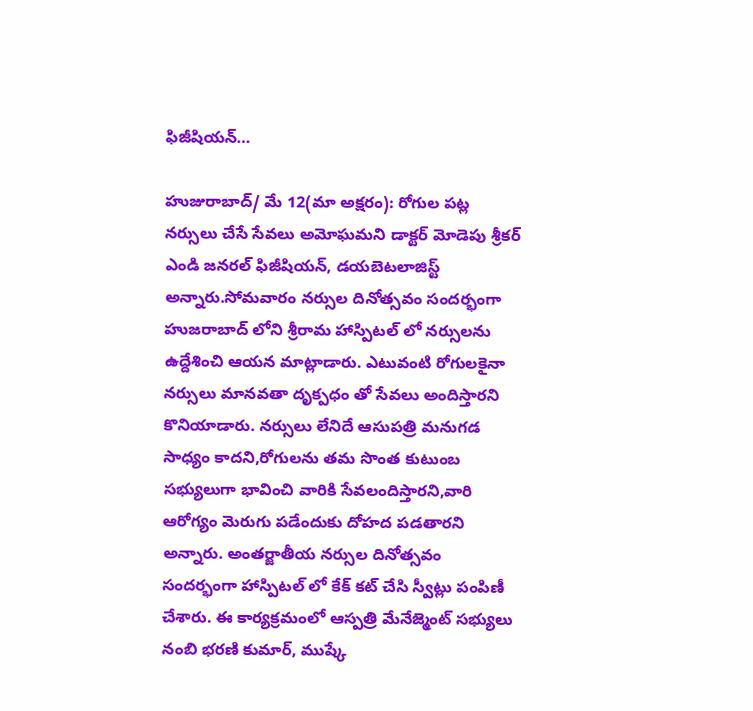ఫిజీషియన్…

హుజురాబాద్/ మే 12(మా అక్షరం): రోగుల పట్ల నర్సులు చేసే సేవలు అమోఘమని డాక్టర్ మోడెపు శ్రీకర్ ఎండి జనరల్ ఫిజీషియన్, డయబెటలాజిస్ట్ అన్నారు.సోమవారం నర్సుల దినోత్సవం సందర్భంగా హుజరాబాద్ లోని శ్రీరామ హాస్పిటల్ లో నర్సులను ఉద్దేశించి ఆయన మాట్లాడారు. ఎటువంటి రోగులకైనా నర్సులు మానవతా దృక్పధం తో సేవలు అందిస్తారని కొనియాడారు. నర్సులు లేనిదే ఆసుపత్రి మనుగడ సాధ్యం కాదని,రోగులను తమ సొంత కుటుంబ సభ్యులుగా భావించి వారికి సేవలందిస్తారని,వారి ఆరోగ్యం మెరుగు పడేందుకు దోహద పడతారని అన్నారు. అంతర్జాతీయ నర్సుల దినోత్సవం సందర్భంగా హాస్పిటల్ లో కేక్ కట్ చేసి స్వీట్లు పంపిణీ చేశారు. ఈ కార్యక్రమంలో ఆస్పత్రి మేనేజ్మెంట్ సభ్యులు నంబి భరణి కుమార్, ముష్కే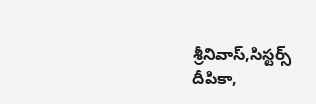శ్రీనివాస్,సిస్టర్స్ దీపికా,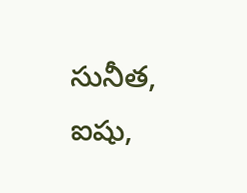సునీత, ఐషు,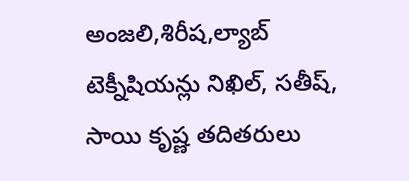అంజలి,శిరీష,ల్యాబ్ టెక్నీషియన్లు నిఖిల్, సతీష్, సాయి కృష్ణ తదితరులు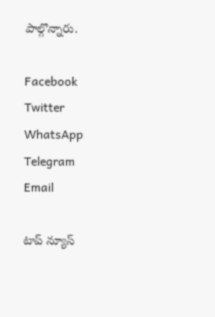పాల్గొన్నారు.

Facebook
Twitter
WhatsApp
Telegram
Email

టాప్ న్యూస్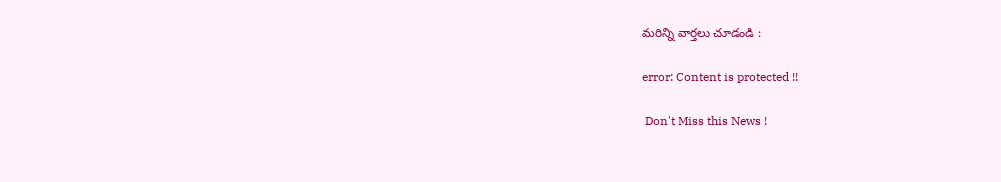మరిన్ని వార్తలు చూడండి :

error: Content is protected !!

 Don't Miss this News !